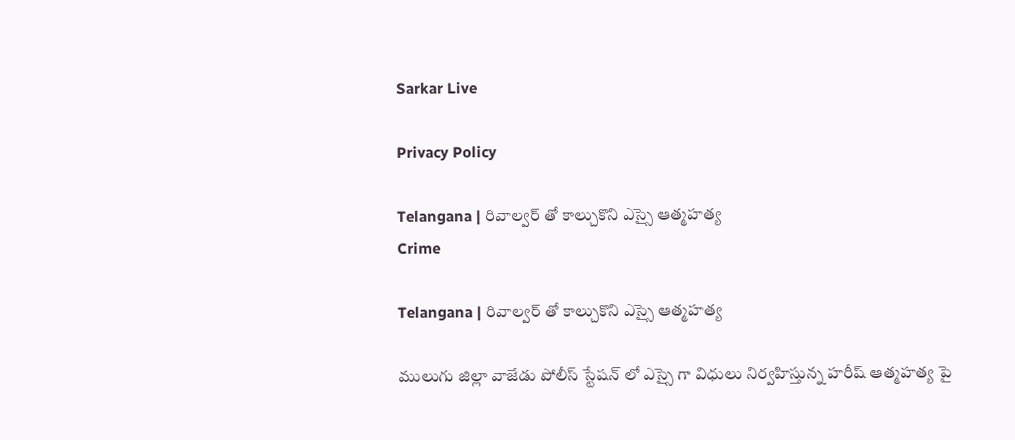Sarkar Live

Privacy Policy

Telangana | రివాల్వర్ తో కాల్చుకొని ఎస్సై ఆత్మహత్య
Crime

Telangana | రివాల్వర్ తో కాల్చుకొని ఎస్సై ఆత్మహత్య

ములుగు జిల్లా వాజేడు పోలీస్ స్టేషన్ లో ఎస్సై గా విధులు నిర్వహిస్తున్న హరీష్ ఆత్మహత్య పై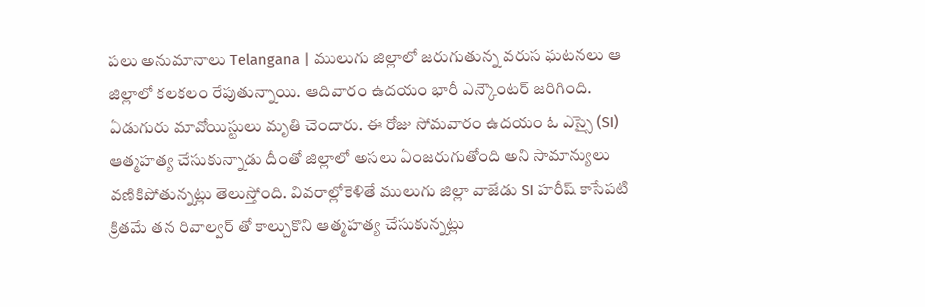పలు అనుమానాలు Telangana | ములుగు జిల్లాలో జరుగుతున్న వరుస ఘటనలు ఆ జిల్లాలో కలకలం రేపుతున్నాయి. ఆదివారం ఉదయం భారీ ఎన్కౌంటర్ జరిగింది. ఏడుగురు మావోయిస్టులు మృతి చెందారు. ఈ రోజు సోమవారం ఉదయం ఓ ఎస్సై (SI) ఆత్మహత్య చేసుకున్నాడు దీంతో జిల్లాలో అసలు ఏంజరుగుతోంది అని సామాన్యులు వణికిపోతున్నట్లు తెలుస్తోంది. వివరాల్లోకెళితే ములుగు జిల్లా వాజేడు SI హరీష్ కాసేపటి క్రితమే తన రివాల్వర్ తో కాల్చుకొని ఆత్మహత్య చేసుకున్నట్లు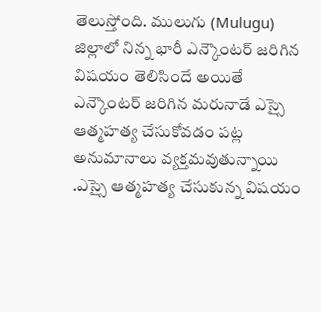తెలుస్తోంది. ములుగు (Mulugu) జిల్లాలో నిన్న భారీ ఎన్కౌంటర్ జరిగిన విషయం తెలిసిందే అయితే ఎన్కౌంటర్ జరిగిన మరునాడే ఎస్సై ఆత్మహత్య చేసుకోవడం పట్ల అనుమానాలు వ్యక్తమవుతున్నాయి .ఎస్సై ఆత్మహత్య చేసుకున్న విషయం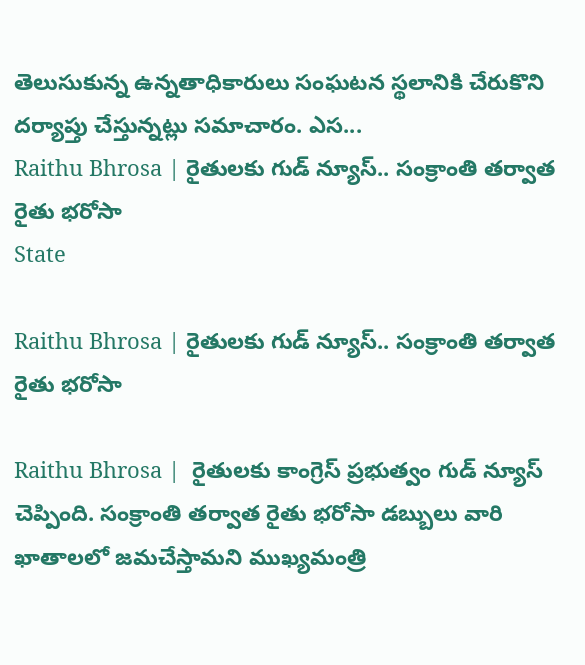తెలుసుకున్న ఉన్నతాధికారులు సంఘటన స్థలానికి చేరుకొని దర్యాప్తు చేస్తున్నట్లు సమాచారం. ఎస...
Raithu Bhrosa | రైతుల‌కు గుడ్ న్యూస్‌.. సంక్రాంతి తర్వాత రైతు భరోసా
State

Raithu Bhrosa | రైతుల‌కు గుడ్ న్యూస్‌.. సంక్రాంతి తర్వాత రైతు భరోసా

Raithu Bhrosa |  రైతుల‌కు కాంగ్రెస్ ప్ర‌భుత్వం గుడ్ న్యూస్ చెప్పింది. సంక్రాంతి తర్వాత రైతు భరోసా డ‌బ్బులు వారి ఖాతాలలో జ‌మ‌చేస్తామని ముఖ్యమంత్రి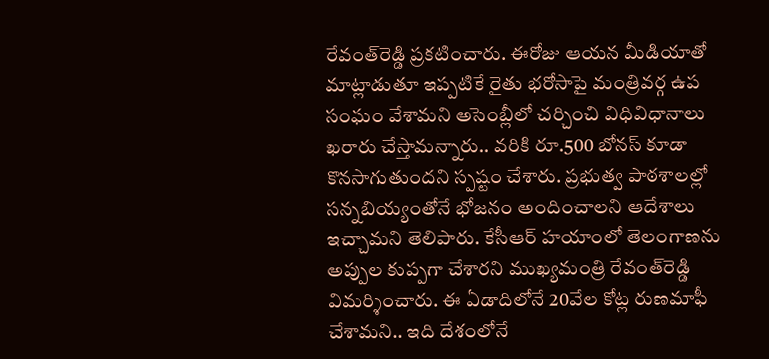రేవంత్‌రెడ్డి ప్ర‌క‌టించారు. ఈరోజు ఆయన మీడియాతో మాట్లాడుతూ ఇప్పటికే రైతు భరోసాపై మంత్రివ‌ర్గ ఉప సంఘం వేశామ‌ని అసెంబ్లీలో చర్చించి విధివిధానాలు ఖరారు చేస్తామన్నారు.. వరికి రూ.500 బోనస్ కూడా కొనసాగుతుందని స్పష్టం చేశారు. ప్రభుత్వ పాఠశాలల్లో సన్నబియ్యంతోనే భోజనం అందించాల‌ని ఆదేశాలు ఇచ్చామని తెలిపారు. కేసీఆర్ హయాంలో తెలంగాణను అప్పుల కుప్ప‌గా చేశారని ముఖ్యమంత్రి రేవంత్‌రెడ్డి విమ‌ర్శించారు. ఈ ఏడాదిలోనే 20వేల కోట్ల రుణమాఫీ చేశామని.. ఇది దేశంలోనే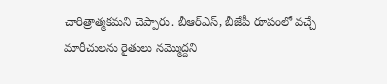చారిత్రాత్మ‌క‌మ‌ని చెప్పారు. బీఆర్ఎస్, బీజేపీ రూపంలో వచ్చే మారీచులను రైతులు నమ్మొద్దని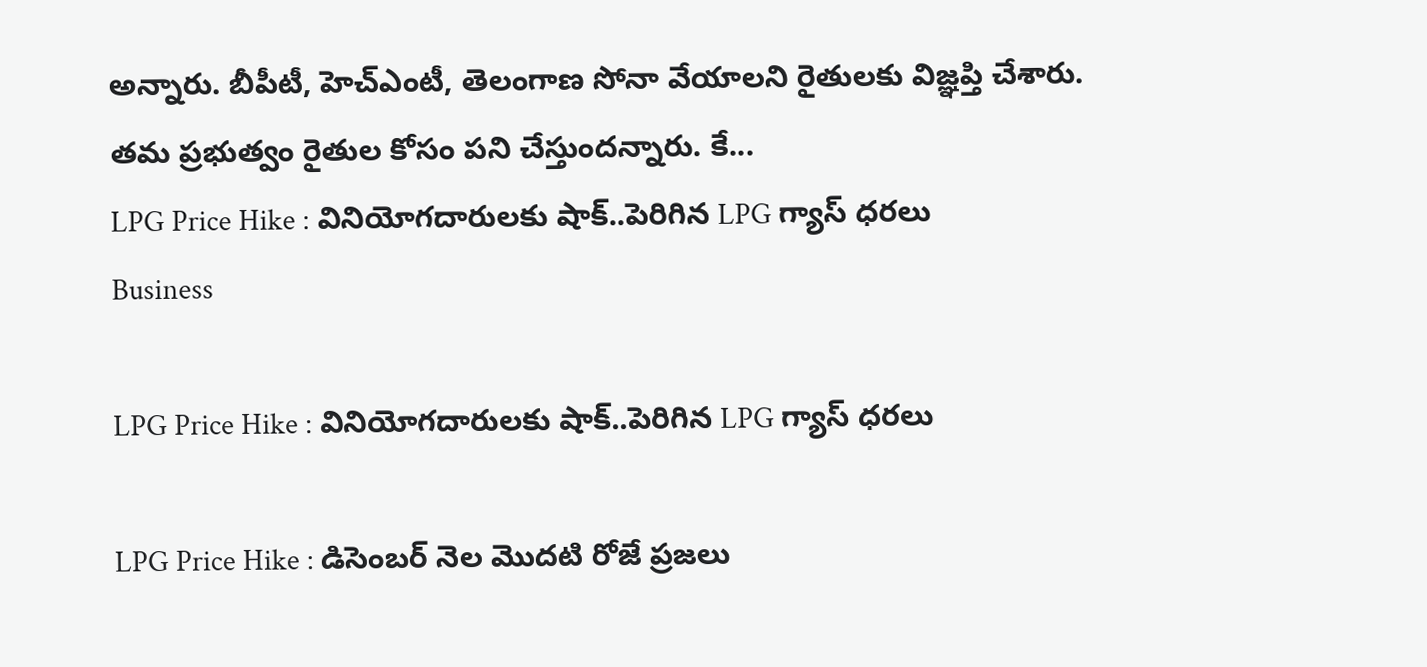అన్నారు. బీపీటీ, హెచ్ఎంటీ, తెలంగాణ సోనా వేయాలని రైతులకు విజ్ఞప్తి చేశారు. తమ ప్రభుత్వం రైతుల కోసం పని చేస్తుందన్నారు. కే...
LPG Price Hike : వినియోగ‌దారుల‌కు షాక్‌..పెరిగిన LPG గ్యాస్ ధరలు
Business

LPG Price Hike : వినియోగ‌దారుల‌కు షాక్‌..పెరిగిన LPG గ్యాస్ ధరలు

LPG Price Hike : డిసెంబర్ నెల మొదటి రోజే ప్రజలు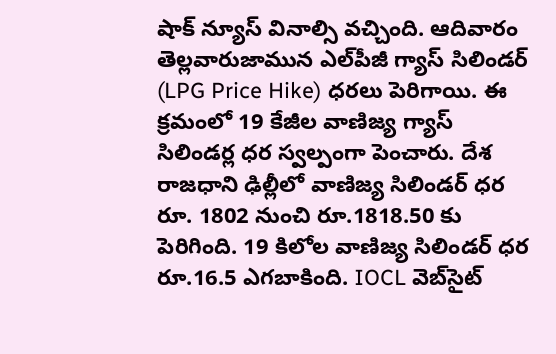షాక్ న్యూస్ వినాల్సి వ‌చ్చింది. ఆదివారం తెల్లవారుజామున ఎల్‌పీజీ గ్యాస్ సిలిండర్ (LPG Price Hike) ధరలు పెరిగాయి. ఈ క్రమంలో 19 కేజీల వాణిజ్య గ్యాస్ సిలిండర్ల ధ‌ర స్వ‌ల్పంగా పెంచారు. దేశ రాజధాని ఢిల్లీలో వాణిజ్య సిలిండర్ ధర రూ. 1802 నుంచి రూ.1818.50 కు పెరిగింది. 19 కిలోల వాణిజ్య సిలిండర్ ధర రూ.16.5 ఎగ‌బాకింది. IOCL వెబ్‌సైట్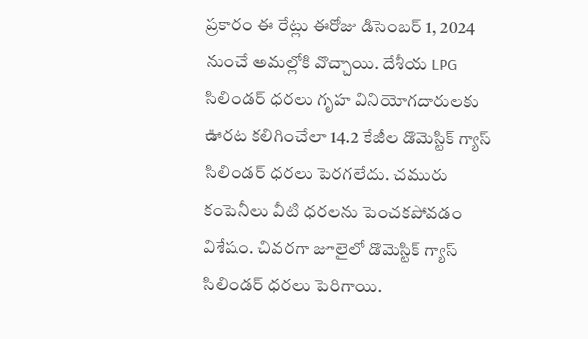ప్రకారం ఈ రేట్లు ఈరోజు డిసెంబర్ 1, 2024 నుంచే అమల్లోకి వొచ్చాయి. దేశీయ LPG సిలిండర్ ధరలు గృహ వినియోగ‌దారుల‌కు ఊర‌ట క‌లిగించేలా 14.2 కేజీల డొమెస్టిక్ గ్యాస్ సిలిండర్ ధరలు పెర‌గ‌లేదు. చమురు కంపెనీలు వీటి ధరలను పెంచక‌పోవ‌డం విశేషం. చివరగా జూలైలో డొమెస్టిక్ గ్యాస్ సిలిండర్ ధరలు పెరిగాయి.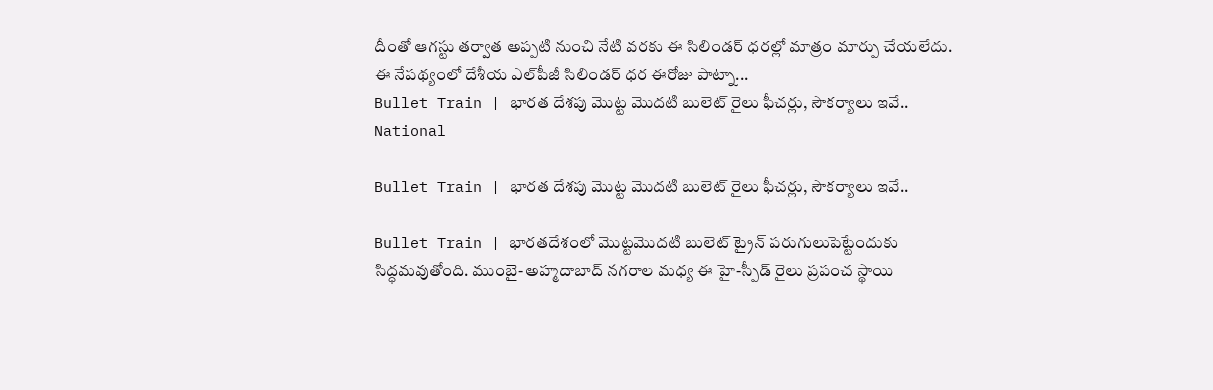దీంతో ఆగస్టు తర్వాత అప్పటి నుంచి నేటి వ‌ర‌కు ఈ సిలిండ‌ర్‌ ధరల్లో మాత్రం మార్పు చేయలేదు. ఈ నేపథ్యంలో దేశీయ ఎల్‌పీజీ సిలిండర్ ధర ఈరోజు పాట్నా...
Bullet Train | భారత దేశపు మొట్ట మొదటి బులెట్ రైలు ఫీచర్లు, సౌకర్యాలు ఇవే..
National

Bullet Train | భారత దేశపు మొట్ట మొదటి బులెట్ రైలు ఫీచర్లు, సౌకర్యాలు ఇవే..

Bullet Train | భారతదేశంలో మొట్టమొదటి బులెట్ ట్రైన్ పరుగులుపెట్టేందుకు సిద్ధమవుతోంది. ముంబై-అహ్మదాబాద్ నగరాల మధ్య ఈ హై-స్పీడ్ రైలు ప్రపంచ స్థాయి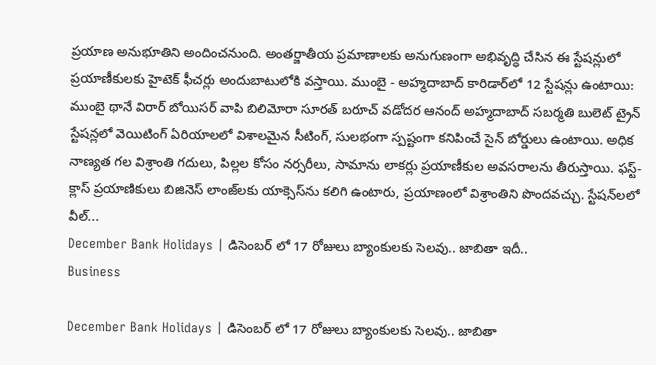ప్రయాణ అనుభూతిని అందించనుంది. అంతర్జాతీయ ప్రమాణాలకు అనుగుణంగా అభివృద్ధి చేసిన ఈ స్టేషన్లులో ప్రయాణీకులకు హైటెక్ ఫీచర్లు అందుబాటులోకి వస్తాయి. ముంబై - అహ్మదాబాద్ కారిడార్‌లో 12 స్టేషన్లు ఉంటాయి: ముంబై థానే విరార్ బోయిసర్ వాపి బిలిమోరా సూరత్ బరూచ్ వడోదర ఆనంద్ అహ్మదాబాద్ సబర్మతి బులెట్ ట్రైన్ స్టేషన్లలో వెయిటింగ్ ఏరియాలలో విశాల‌మైన సీటింగ్, సులభంగా స్పష్టంగా క‌నిపించే సైన్ బోర్డులు ఉంటాయి. అధిక నాణ్యత గల విశ్రాంతి గదులు, పిల్లల కోసం నర్సరీలు, సామాను లాకర్లు ప్రయాణీకుల అవసరాలను తీరుస్తాయి. ఫస్ట్-క్లాస్ ప్రయాణికులు బిజినెస్‌ లాంజ్‌లకు యాక్సెస్‌ను కలిగి ఉంటారు, ప్రయాణంలో విశ్రాంతిని పొంద‌వ‌చ్చు. స్టేషన్‌లలో వీల్‌...
December Bank Holidays | డిసెంబర్ లో 17 రోజులు బ్యాంకులకు సెలవు.. జాబితా ఇదీ..
Business

December Bank Holidays | డిసెంబర్ లో 17 రోజులు బ్యాంకులకు సెలవు.. జాబితా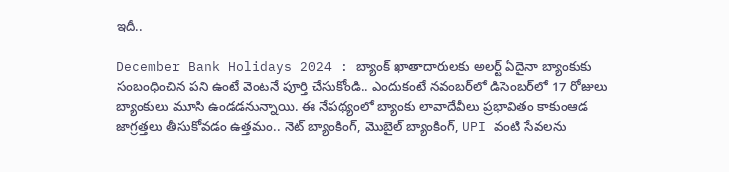ఇదీ..

December Bank Holidays 2024 : బ్యాంక్ ఖాతాదారుల‌కు అల‌ర్ట్ ఏదైనా బ్యాంకుకు సంబంధించిన ప‌ని ఉంటే వెంటనే పూర్తి చేసుకోండి.. ఎందుకంటే నవంబర్‌లో డిసెంబర్‌లో 17 రోజులు బ్యాంకులు మూసి ఉండ‌డ‌నున్నాయి. ఈ నేపథ్యంలో బ్యాంకు లావాదేవీలు ప్రభావితం కాకుంఆడ జాగ్ర‌త్త‌లు తీసుకోవ‌డం ఉత్త‌మం.. నెట్ బ్యాంకింగ్, మొబైల్ బ్యాంకింగ్, UPI వంటి సేవలను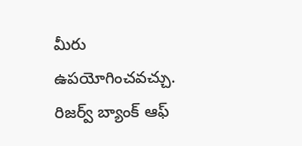మీరు ఉపయోగించవచ్చు. రిజర్వ్ బ్యాంక్ ఆఫ్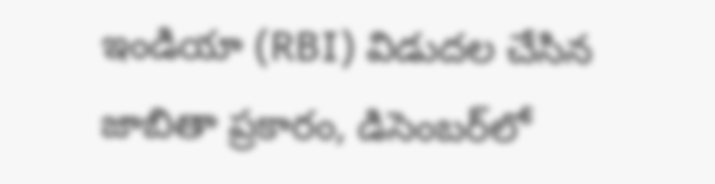ఇండియా (RBI) విడుదల చేసిన జాబితా ప్రకారం, డిసెంబర్‌లో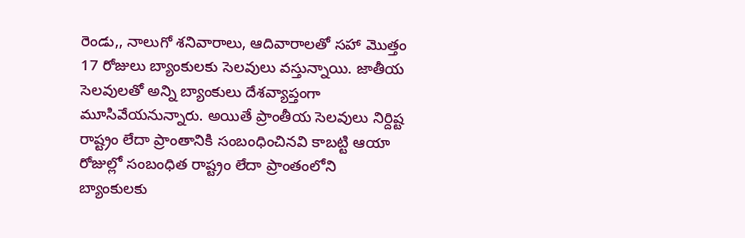రెండు,, నాలుగో శనివారాలు, ఆదివారాలతో సహా మొత్తం 17 రోజులు బ్యాంకులకు సెల‌వులు వ‌స్తున్నాయి. జాతీయ సెలవులతో అన్ని బ్యాంకులు దేశవ్యాప్తంగా మూసివేయనున్నారు. అయితే ప్రాంతీయ సెలవులు నిర్దిష్ట రాష్ట్రం లేదా ప్రాంతానికి సంబంధించినవి కాబ‌ట్టి ఆయా రోజుల్లో సంబంధిత రాష్ట్రం లేదా ప్రాంతంలోని బ్యాంకులకు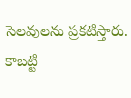సెల‌వుల‌ను ప్ర‌క‌టిస్తారు. కాబ‌ట్టి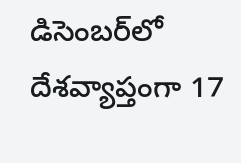డిసెంబర్‌లో దేశవ్యాప్తంగా 17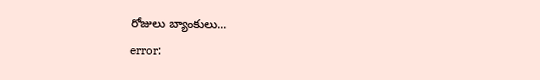రోజులు బ్యాంకులు...
error: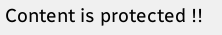Content is protected !!